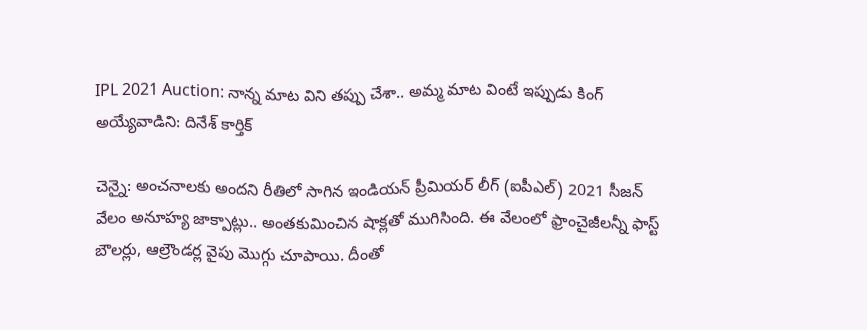IPL 2021 Auction: నాన్న మాట విని తప్పు చేశా.. అమ్మ మాట వింటే ఇప్పుడు కింగ్ అయ్యేవాడిని: దినేశ్ కార్తిక్

చెన్నై: అంచనాలకు అందని రీతిలో సాగిన ఇండియన్ ప్రీమియర్ లీగ్ (ఐపీఎల్) 2021 సీజన్ వేలం అనూహ్య జాక్పాట్లు.. అంతకుమించిన షాక్లతో ముగిసింది. ఈ వేలంలో ఫ్రాంచైజీలన్నీ ఫాస్ట్ బౌలర్లు, ఆల్రౌండర్ల వైపు మొగ్గు చూపాయి. దీంతో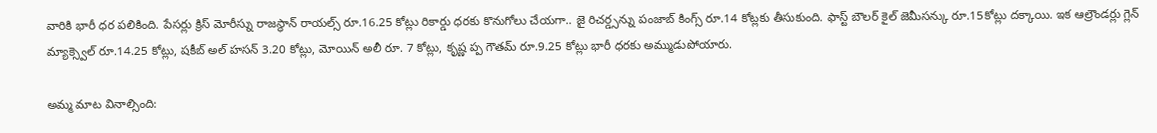వారికి భారీ ధర పలికింది. పేసర్లు క్రిస్ మోరీస్ను రాజస్థాన్ రాయల్స్ రూ.16.25 కోట్లు రికార్డు ధరకు కొనుగోలు చేయగా.. జై రిచర్డ్సన్ను పంజాబ్ కింగ్స్ రూ.14 కోట్లకు తీసుకుంది. ఫాస్ట్ బౌలర్ కైల్ జెమీసన్కు రూ.15కోట్లు దక్కాయి. ఇక ఆల్రౌండర్లు గ్లెన్ మ్యాక్స్వెల్ రూ.14.25 కోట్లు, షకీబ్ అల్ హసన్ 3.20 కోట్లు, మోయిన్ అలీ రూ. 7 కోట్లు, కృష్ణ ప్ప గౌతమ్ రూ.9.25 కోట్లు భారీ ధరకు అమ్ముడుపోయారు.

అమ్మ మాట వినాల్సింది: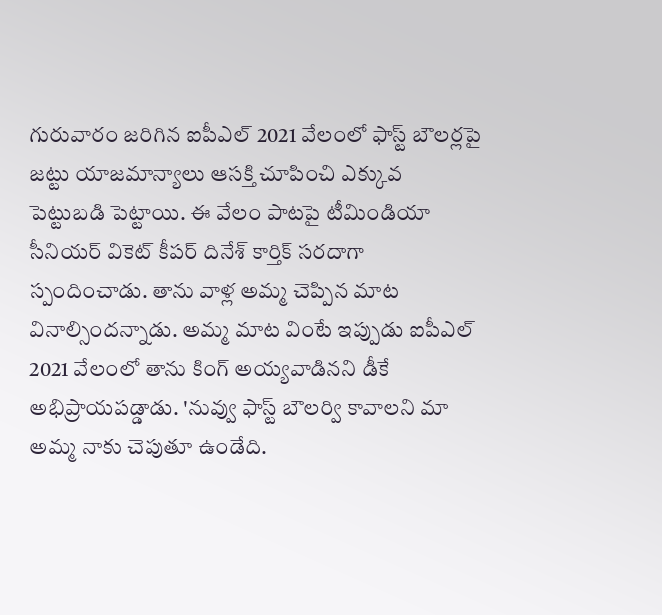గురువారం జరిగిన ఐపీఎల్ 2021 వేలంలో ఫాస్ట్ బౌలర్లపై జట్టు యాజమాన్యాలు ఆసక్తి చూపించి ఎక్కువ పెట్టుబడి పెట్టాయి. ఈ వేలం పాటపై టీమిండియా సీనియర్ వికెట్ కీపర్ దినేశ్ కార్తిక్ సరదాగా స్పందించాడు. తాను వాళ్ల అమ్మ చెప్పిన మాట వినాల్సిందన్నాడు. అమ్మ మాట వింటే ఇప్పుడు ఐపీఎల్ 2021 వేలంలో తాను కింగ్ అయ్యవాడినని డీకే అభిప్రాయపడ్డాడు. 'నువ్వు ఫాస్ట్ బౌలర్వి కావాలని మా అమ్మ నాకు చెపుతూ ఉండేది.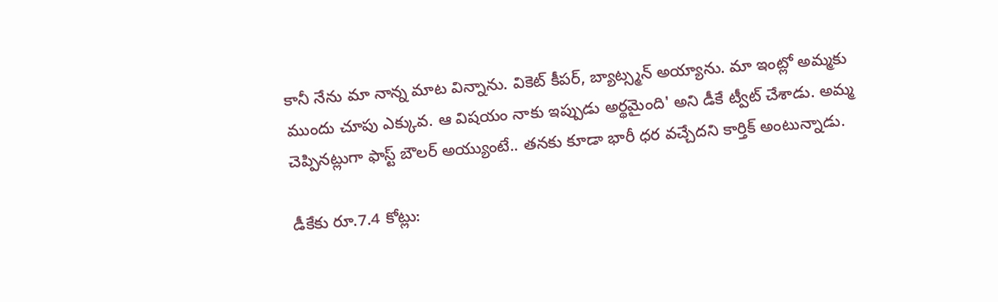కానీ నేను మా నాన్న మాట విన్నాను. వికెట్ కీపర్, బ్యాట్స్మన్ అయ్యాను. మా ఇంట్లో అమ్మకు ముందు చూపు ఎక్కువ. ఆ విషయం నాకు ఇప్పుడు అర్థమైంది' అని డీకే ట్వీట్ చేశాడు. అమ్మ చెప్పినట్లుగా ఫాస్ట్ బౌలర్ అయ్యుంటే.. తనకు కూడా భారీ ధర వచ్చేదని కార్తిక్ అంటున్నాడు.

డీకేకు రూ.7.4 కోట్లు: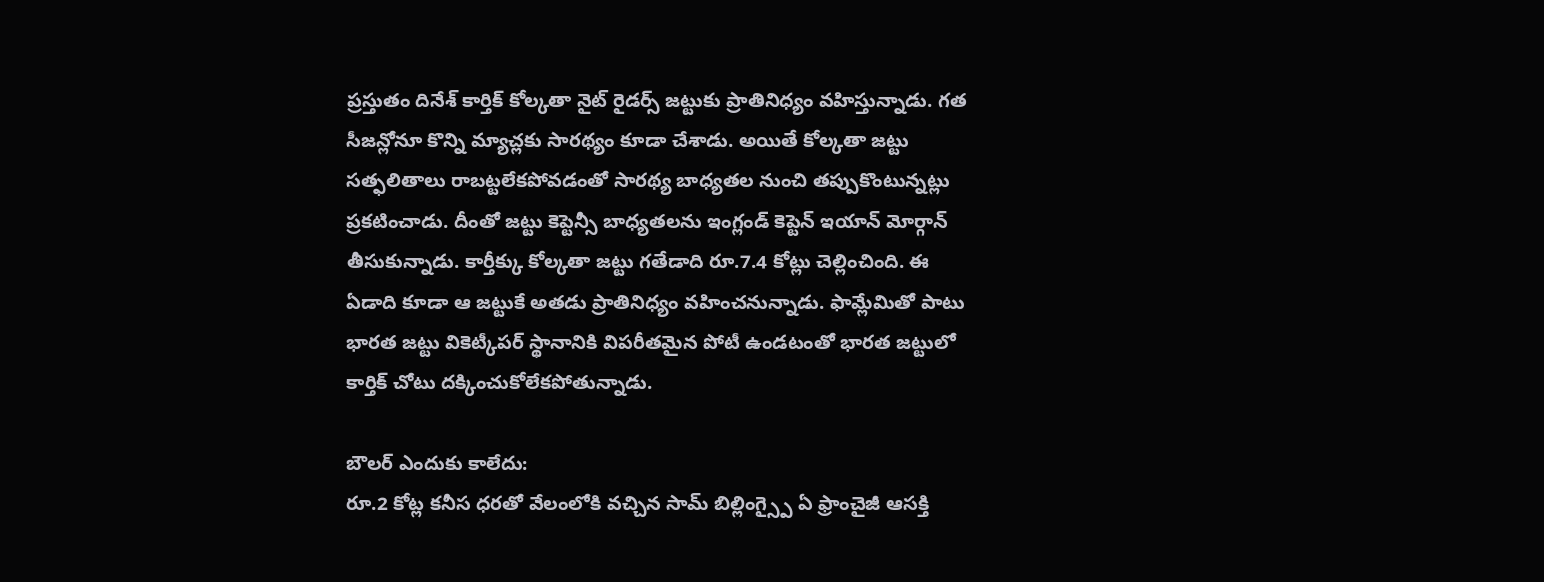ప్రస్తుతం దినేశ్ కార్తిక్ కోల్కతా నైట్ రైడర్స్ జట్టుకు ప్రాతినిధ్యం వహిస్తున్నాడు. గత సీజన్లోనూ కొన్ని మ్యాచ్లకు సారథ్యం కూడా చేశాడు. అయితే కోల్కతా జట్టు సత్ఫలితాలు రాబట్టలేకపోవడంతో సారథ్య బాధ్యతల నుంచి తప్పుకొంటున్నట్లు ప్రకటించాడు. దీంతో జట్టు కెప్టెన్సీ బాధ్యతలను ఇంగ్లండ్ కెప్టెన్ ఇయాన్ మోర్గాన్ తీసుకున్నాడు. కార్తీక్కు కోల్కతా జట్టు గతేడాది రూ.7.4 కోట్లు చెల్లించింది. ఈ ఏడాది కూడా ఆ జట్టుకే అతడు ప్రాతినిధ్యం వహించనున్నాడు. ఫామ్లేమితో పాటు భారత జట్టు వికెట్కీపర్ స్థానానికి విపరీతమైన పోటీ ఉండటంతో భారత జట్టులో కార్తిక్ చోటు దక్కించుకోలేకపోతున్నాడు.

బౌలర్ ఎందుకు కాలేదు:
రూ.2 కోట్ల కనీస ధరతో వేలంలోకి వచ్చిన సామ్ బిల్లింగ్స్పై ఏ ఫ్రాంచైజీ ఆసక్తి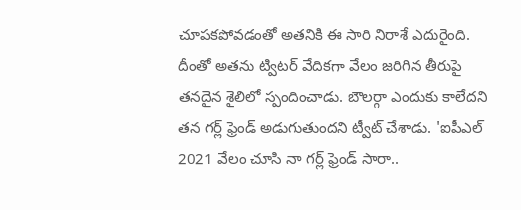చూపకపోవడంతో అతనికి ఈ సారి నిరాశే ఎదురైంది. దీంతో అతను ట్విటర్ వేదికగా వేలం జరిగిన తీరుపై తనదైన శైలిలో స్పందించాడు. బౌలర్గా ఎందుకు కాలేదని తన గర్ల్ ఫ్రెండ్ అడుగుతుందని ట్వీట్ చేశాడు. 'ఐపీఎల్ 2021 వేలం చూసి నా గర్ల్ ఫ్రెండ్ సారా..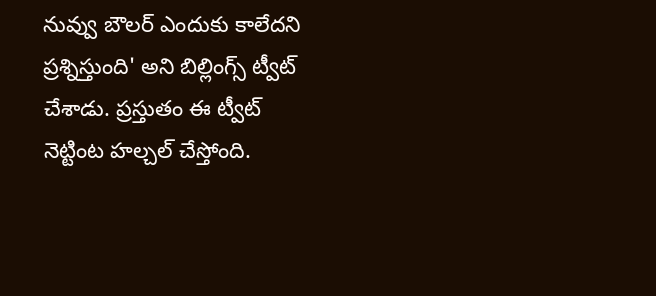నువ్వు బౌలర్ ఎందుకు కాలేదని ప్రశ్నిస్తుంది' అని బిల్లింగ్స్ ట్వీట్ చేశాడు. ప్రస్తుతం ఈ ట్వీట్ నెట్టింట హల్చల్ చేస్తోంది.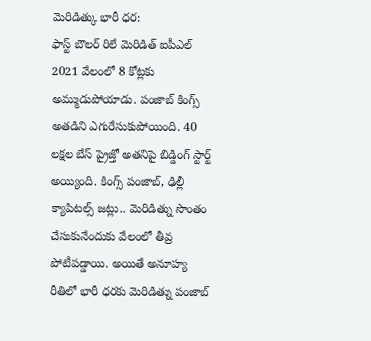మెరిడిత్కు భారీ ధర:
ఫాస్ట్ బౌలర్ రిలే మెరిడిత్ ఐపీఎల్ 2021 వేలంలో 8 కోట్లకు అమ్ముడుపోయాడు. పంజాబ్ కింగ్స్ అతడిని ఎగురేసుకుపోయింది. 40 లక్షల బేస్ ప్రైజ్తో అతనిపై బిడ్డింగ్ స్టార్ట్ అయ్యింది. కింగ్స్ పంజాబ్, ఢిల్లీ క్యాపిటల్స్ జట్లు.. మెరిడిత్ను సొంతం చేసుకునేందుకు వేలంలో తీవ్ర పోటీపడ్డాయి. అయితే అనూహ్య రీతిలో భారీ ధరకు మెరిడిత్ను పంజాబ్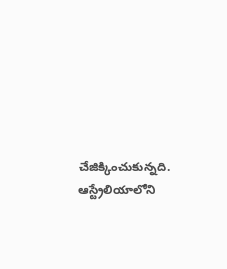చేజిక్కించుకున్నది. ఆస్ట్రేలియాలోని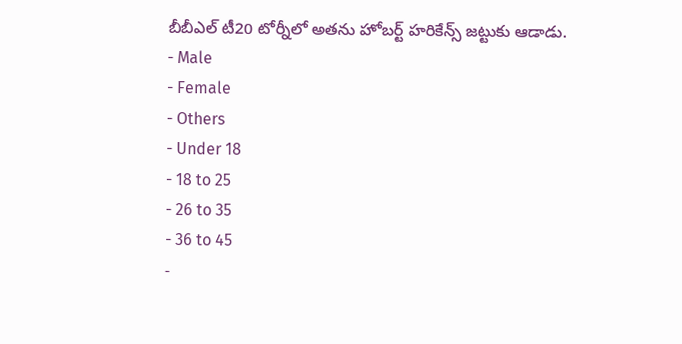బీబీఎల్ టీ20 టోర్నీలో అతను హోబర్ట్ హరికేన్స్ జట్టుకు ఆడాడు.
- Male
- Female
- Others
- Under 18
- 18 to 25
- 26 to 35
- 36 to 45
-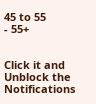45 to 55
- 55+


Click it and Unblock the Notifications